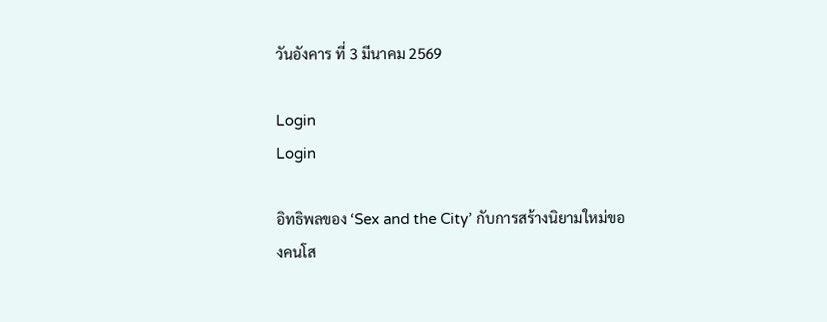วันอังคาร ที่ 3 มีนาคม 2569

Login
Login

อิทธิพลของ ‘Sex and the City’ กับการสร้างนิยามใหม่ของคนโส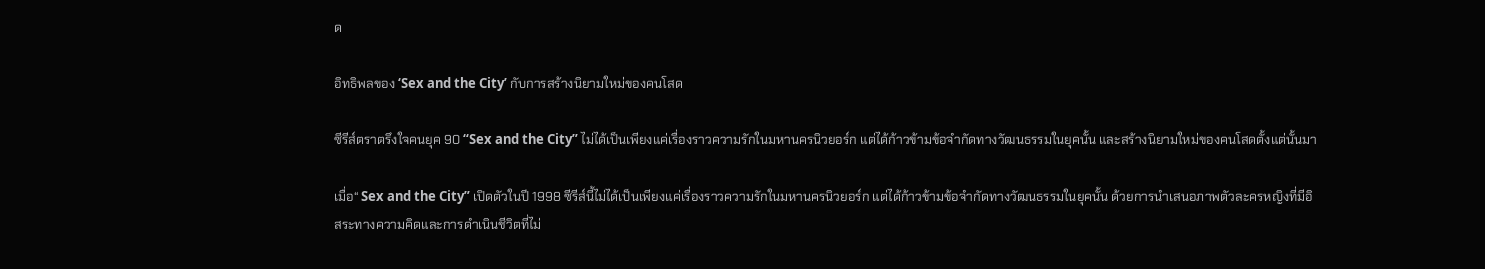ด

อิทธิพลของ ‘Sex and the City’ กับการสร้างนิยามใหม่ของคนโสด

ซีรีส์ตราตรึงใจคนยุค 90 “Sex and the City” ไม่ได้เป็นเพียงแค่เรื่องราวความรักในมหานครนิวยอร์ก แต่ได้ก้าวข้ามข้อจำกัดทางวัฒนธรรมในยุคนั้น และสร้างนิยามใหม่ของคนโสดตั้งแต่นั้นมา

เมื่อ“ Sex and the City” เปิดตัวในปี 1998 ซีรีส์นี้ไม่ได้เป็นเพียงแค่เรื่องราวความรักในมหานครนิวยอร์ก แต่ได้ก้าวข้ามข้อจำกัดทางวัฒนธรรมในยุคนั้น ด้วยการนำเสนอภาพตัวละครหญิงที่มีอิสระทางความคิดและการดำเนินชีวิตที่ไม่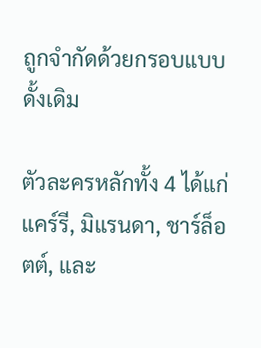ถูกจำกัดด้วยกรอบแบบดั้งเดิม

ตัวละครหลักทั้ง 4 ได้แก่ แคร์รี, มิแรนดา, ชาร์ล็อตต์, และ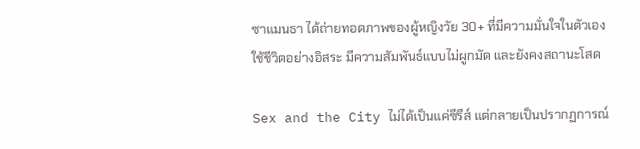ซาแมนธา ได้ถ่ายทอดภาพของผู้หญิงวัย 30+ ที่มีความมั่นใจในตัวเอง ใช้ชีวิตอย่างอิสระ มีความสัมพันธ์แบบไม่ผูกมัด และยังคงสถานะโสด

Sex and the City ไม่ได้เป็นแค่ซีรีส์ แต่กลายเป็นปรากฏการณ์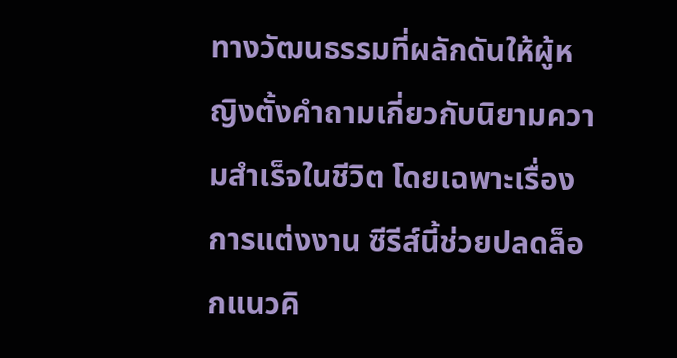ทางวัฒนธรรมที่ผลักดันให้ผู้หญิงตั้งคำถามเกี่ยวกับนิยามความสำเร็จในชีวิต โดยเฉพาะเรื่องการแต่งงาน ซีรีส์นี้ช่วยปลดล็อกแนวคิ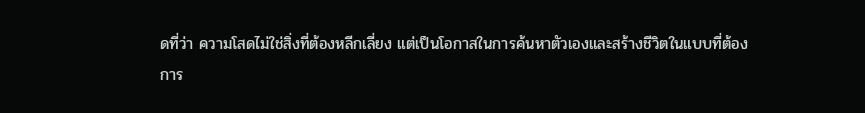ดที่ว่า ความโสดไม่ใช่สิ่งที่ต้องหลีกเลี่ยง แต่เป็นโอกาสในการค้นหาตัวเองและสร้างชีวิตในแบบที่ต้องการ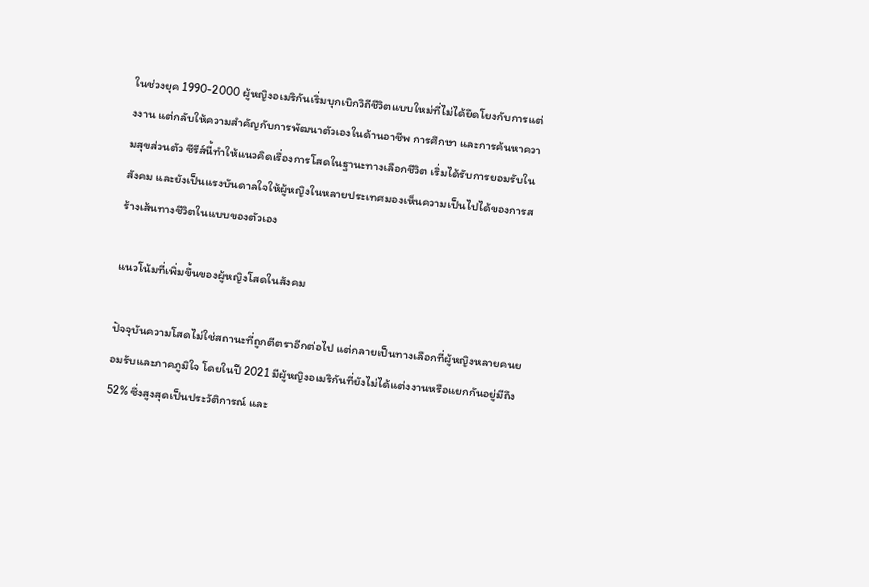ในช่วงยุค 1990-2000 ผู้หญิงอเมริกันเริ่มบุกเบิกวิถีชีวิตแบบใหม่ที่ไม่ได้ยึดโยงกับการแต่งงาน แต่กลับให้ความสำคัญกับการพัฒนาตัวเองในด้านอาชีพ การศึกษา และการค้นหาความสุขส่วนตัว ซีรีส์นี้ทำให้แนวคิดเรื่องการโสดในฐานะทางเลือกชีวิต เริ่มได้รับการยอมรับในสังคม และยังเป็นแรงบันดาลใจให้ผู้หญิงในหลายประเทศมองเห็นความเป็นไปได้ของการสร้างเส้นทางชีวิตในแบบของตัวเอง

แนวโน้มที่เพิ่มขึ้นของผู้หญิงโสดในสังคม

ปัจจุบันความโสดไม่ใช่สถานะที่ถูกตีตราอีกต่อไป แต่กลายเป็นทางเลือกที่ผู้หญิงหลายคนยอมรับและภาคภูมิใจ โดยในปี 2021 มีผู้หญิงอเมริกันที่ยังไม่ได้แต่งงานหรือแยกกันอยู่มีถึง 52% ซึ่งสูงสุดเป็นประวัติการณ์ และ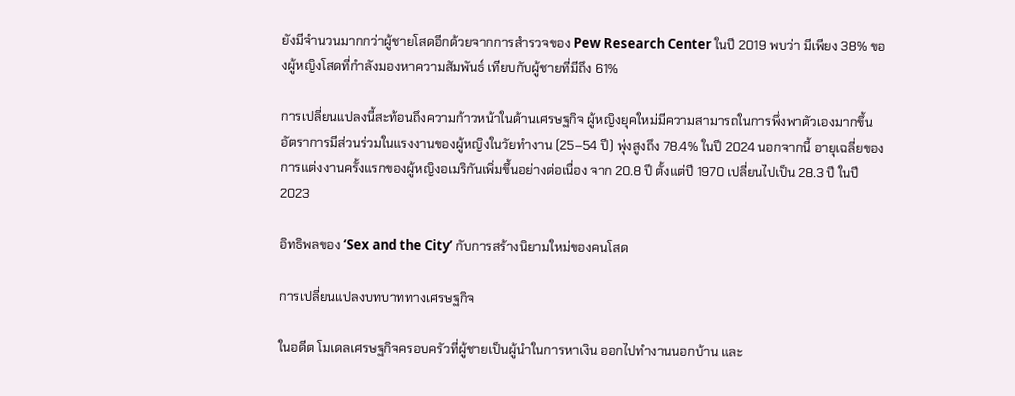ยังมีจำนวนมากกว่าผู้ชายโสดอีกด้วยจากการสำรวจของ Pew Research Center ในปี 2019 พบว่า มีเพียง 38% ของผู้หญิงโสดที่กำลังมองหาความสัมพันธ์ เทียบกับผู้ชายที่มีถึง 61%

การเปลี่ยนแปลงนี้สะท้อนถึงความก้าวหน้าในด้านเศรษฐกิจ ผู้หญิงยุคใหม่มีความสามารถในการพึ่งพาตัวเองมากขึ้น อัตราการมีส่วนร่วมในแรงงานของผู้หญิงในวัยทำงาน (25–54 ปี) พุ่งสูงถึง 78.4% ในปี 2024 นอกจากนี้ อายุเฉลี่ยของการแต่งงานครั้งแรกของผู้หญิงอเมริกันเพิ่มขึ้นอย่างต่อเนื่อง จาก 20.8 ปี ตั้งแต่ปี 1970 เปลี่ยนไปเป็น 28.3 ปี ในปี 2023

อิทธิพลของ ‘Sex and the City’ กับการสร้างนิยามใหม่ของคนโสด

การเปลี่ยนแปลงบทบาททางเศรษฐกิจ

ในอดีต โมเดลเศรษฐกิจครอบครัวที่ผู้ชายเป็นผู้นำในการหาเงิน ออกไปทำงานนอกบ้าน และ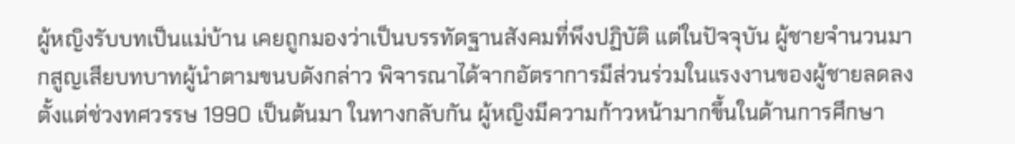ผู้หญิงรับบทเป็นแม่บ้าน เคยถูกมองว่าเป็นบรรทัดฐานสังคมที่พึงปฏิบัติ แต่ในปัจจุบัน ผู้ชายจำนวนมากสูญเสียบทบาทผู้นำตามขนบดังกล่าว พิจารณาได้จากอัตราการมีส่วนร่วมในแรงงานของผู้ชายลดลงตั้งแต่ช่วงทศวรรษ 1990 เป็นต้นมา ในทางกลับกัน ผู้หญิงมีความก้าวหน้ามากขึ้นในด้านการศึกษา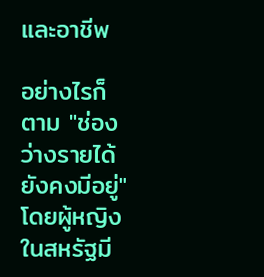และอาชีพ

อย่างไรก็ตาม "ช่องว่างรายได้ยังคงมีอยู่" โดยผู้หญิงในสหรัฐมี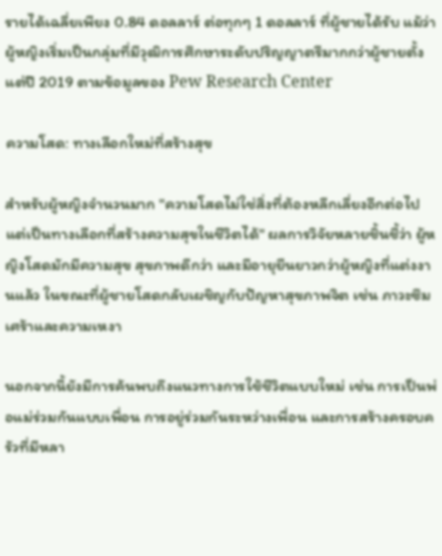รายได้เฉลี่ยเพียง 0.84 ดอลลาร์ ต่อทุกๆ 1 ดอลลาร์ ที่ผู้ชายได้รับ แม้ว่าผู้หญิงเริ่มเป็นกลุ่มที่มีวุฒิการศึกษาระดับปริญญาตรีมากกว่าผู้ชายตั้งแต่ปี 2019 ตามข้อมูลของ Pew Research Center

ความโสด: ทางเลือกใหม่ที่สร้างสุข

สำหรับผู้หญิงจำนวนมาก "ความโสดไม่ใช่สิ่งที่ต้องหลีกเลี่ยงอีกต่อไป แต่เป็นทางเลือกที่สร้างความสุขในชีวิตได้" ผลการวิจัยหลายชิ้นชี้ว่า ผู้หญิงโสดมักมีความสุข สุขภาพดีกว่า และมีอายุยืนยาวกว่าผู้หญิงที่แต่งงานแล้ว ในขณะที่ผู้ชายโสดกลับเผชิญกับปัญหาสุขภาพจิต เช่น ภาวะซึมเศร้าและความเหงา

นอกจากนี้ยังมีการค้นพบถึงแนวทางการใช้ชีวิตแบบใหม่ เช่น การเป็นพ่อแม่ร่วมกันแบบเพื่อน การอยู่ร่วมกันระหว่างเพื่อน และการสร้างครอบครัวที่มีหลา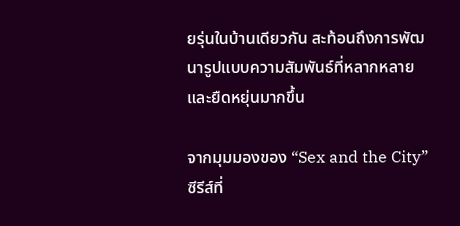ยรุ่นในบ้านเดียวกัน สะท้อนถึงการพัฒนารูปแบบความสัมพันธ์ที่หลากหลายและยืดหยุ่นมากขึ้น

จากมุมมองของ “Sex and the City” ซีรีส์ที่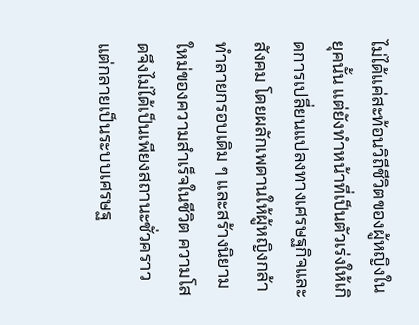ไม่ได้แค่สะท้อนวิถีชีวิตของผู้หญิงในยุคนั้น แต่ยังทำหน้าที่เป็นตัวเร่งให้เกิดการเปลี่ยนแปลงทางเศรษฐกิจและสังคม โดยผลักเพดานให้ผู้หญิงกล้าทำลายกรอบเดิม ๆ และสร้างนิยามใหม่ของความสำเร็จในชีวิต ความโสดจึงไม่ได้เป็นเพียงสถานะชั่วคราว แต่กลายเป็นระบบเศรษฐ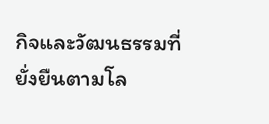กิจและวัฒนธรรมที่ยั่งยืนตามโล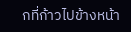กที่ก้าวไปข้างหน้า